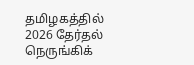தமிழகத்தில் 2026 தேர்தல் நெருங்கிக்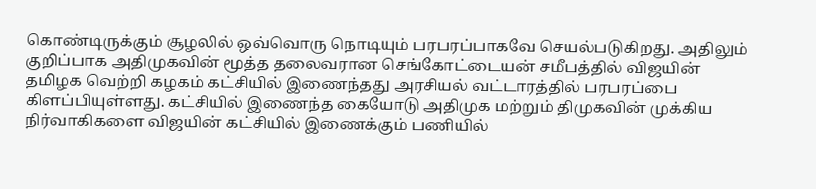கொண்டிருக்கும் சூழலில் ஒவ்வொரு நொடியும் பரபரப்பாகவே செயல்படுகிறது. அதிலும் குறிப்பாக அதிமுகவின் மூத்த தலைவரான செங்கோட்டையன் சமீபத்தில் விஜயின் தமிழக வெற்றி கழகம் கட்சியில் இணைந்தது அரசியல் வட்டாரத்தில் பரபரப்பை கிளப்பியுள்ளது. கட்சியில் இணைந்த கையோடு அதிமுக மற்றும் திமுகவின் முக்கிய நிர்வாகிகளை விஜயின் கட்சியில் இணைக்கும் பணியில்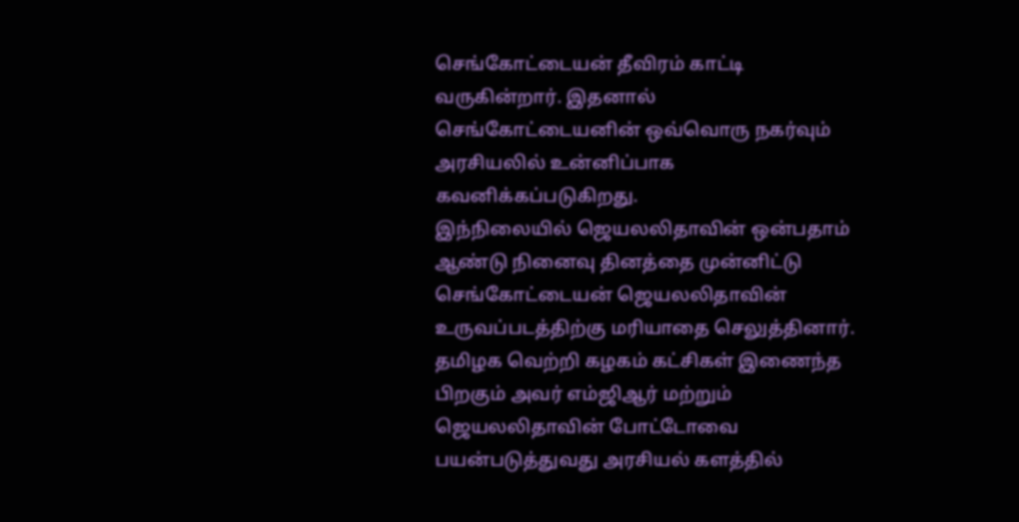செங்கோட்டையன் தீவிரம் காட்டி வருகின்றார். இதனால் செங்கோட்டையனின் ஒவ்வொரு நகர்வும் அரசியலில் உன்னிப்பாக கவனிக்கப்படுகிறது.
இந்நிலையில் ஜெயலலிதாவின் ஒன்பதாம் ஆண்டு நினைவு தினத்தை முன்னிட்டு செங்கோட்டையன் ஜெயலலிதாவின் உருவப்படத்திற்கு மரியாதை செலுத்தினார். தமிழக வெற்றி கழகம் கட்சிகள் இணைந்த பிறகும் அவர் எம்ஜிஆர் மற்றும் ஜெயலலிதாவின் போட்டோவை பயன்படுத்துவது அரசியல் களத்தில்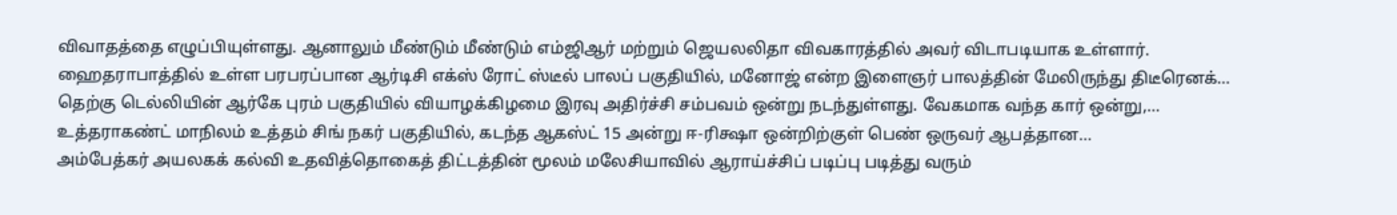விவாதத்தை எழுப்பியுள்ளது. ஆனாலும் மீண்டும் மீண்டும் எம்ஜிஆர் மற்றும் ஜெயலலிதா விவகாரத்தில் அவர் விடாபடியாக உள்ளார்.
ஹைதராபாத்தில் உள்ள பரபரப்பான ஆர்டிசி எக்ஸ் ரோட் ஸ்டீல் பாலப் பகுதியில், மனோஜ் என்ற இளைஞர் பாலத்தின் மேலிருந்து திடீரெனக்…
தெற்கு டெல்லியின் ஆர்கே புரம் பகுதியில் வியாழக்கிழமை இரவு அதிர்ச்சி சம்பவம் ஒன்று நடந்துள்ளது. வேகமாக வந்த கார் ஒன்று,…
உத்தராகண்ட் மாநிலம் உத்தம் சிங் நகர் பகுதியில், கடந்த ஆகஸ்ட் 15 அன்று ஈ-ரிக்ஷா ஒன்றிற்குள் பெண் ஒருவர் ஆபத்தான…
அம்பேத்கர் அயலகக் கல்வி உதவித்தொகைத் திட்டத்தின் மூலம் மலேசியாவில் ஆராய்ச்சிப் படிப்பு படித்து வரும்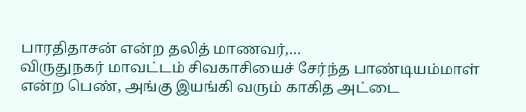பாரதிதாசன் என்ற தலித் மாணவர்,…
விருதுநகர் மாவட்டம் சிவகாசியைச் சேர்ந்த பாண்டியம்மாள் என்ற பெண், அங்கு இயங்கி வரும் காகித அட்டை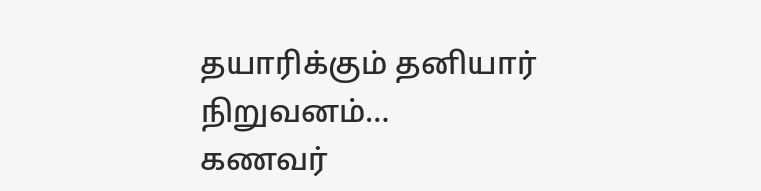தயாரிக்கும் தனியார் நிறுவனம்…
கணவர்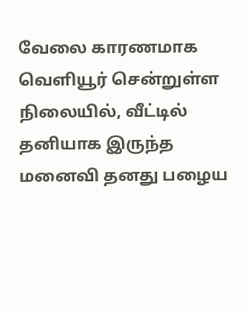வேலை காரணமாக வெளியூர் சென்றுள்ள நிலையில், வீட்டில் தனியாக இருந்த மனைவி தனது பழைய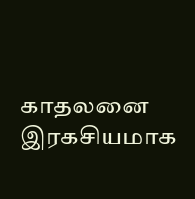காதலனை இரகசியமாக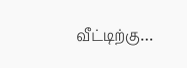வீட்டிற்கு…